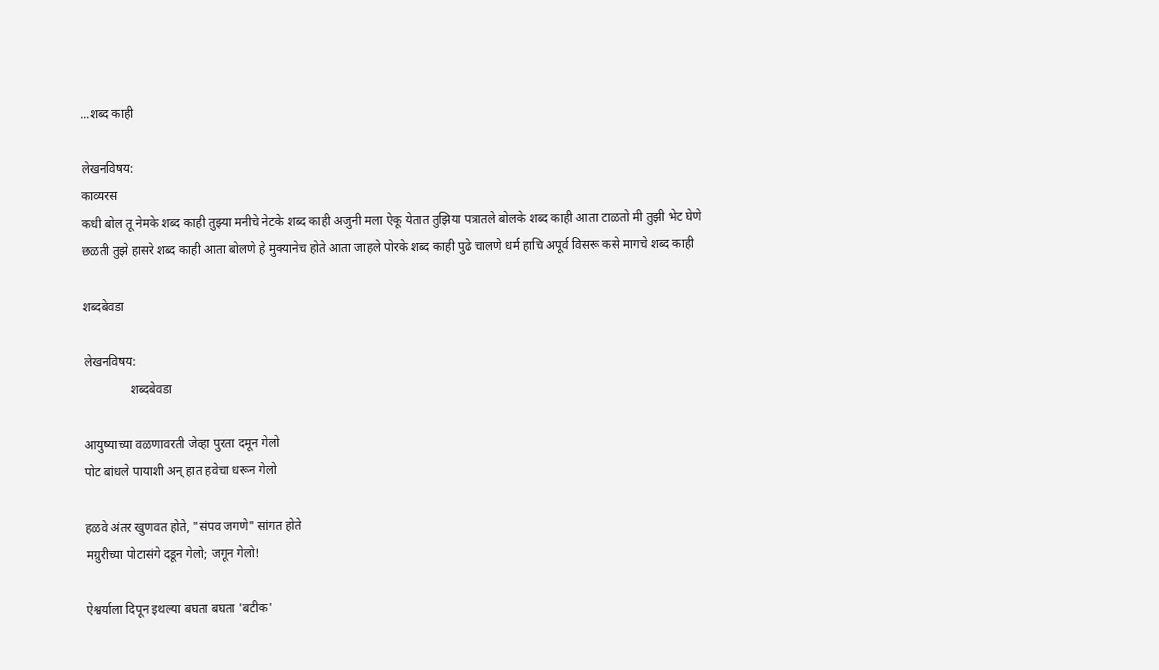...शब्द काही

लेखनविषय:
काव्यरस
कधी बोल तू नेमके शब्द काही तुझ्या मनीचे नेटके शब्द काही अजुनी मला ऐकू येतात तुझिया पत्रातले बोलके शब्द काही आता टाळतो मी तुझी भेट घेणे छळती तुझे हासरे शब्द काही आता बोलणे हे मुक्यानेच होते आता जाहले पोरके शब्द काही पुढे चालणे धर्म हाचि अपूर्व विसरू कसे मागचे शब्द काही

शब्दबेवडा

लेखनविषय:
               शब्दबेवडा

आयुष्याच्या वळणावरती जेव्हा पुरता दमून गेलो
पोट बांधले पायाशी अन् हात हवेचा धरून गेलो

हळवे अंतर खुणवत होते, "संपव जगणे" सांगत होते
मग्रुरीच्या पोटासंगे दडून गेलो; जगून गेलो!

ऐश्वर्याला दिपून इथल्या बघता बघता 'बटीक'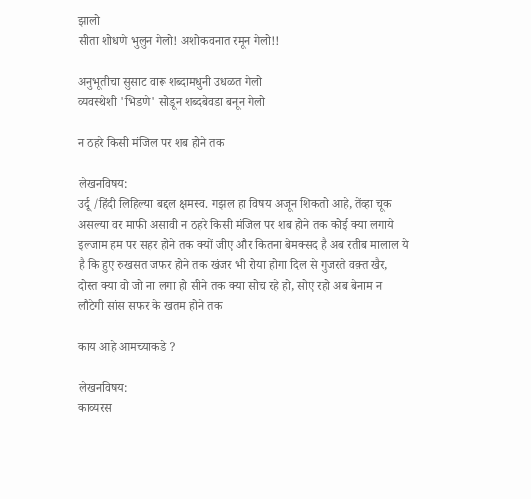झालो
सीता शोधणे भुलुन गेलो! अशोकवनात रमून गेलो!!

अनुभूतीचा सुसाट वारू शब्दामधुनी उधळत गेलो
व्यवस्थेशी 'भिडणे' सोडून शब्दबेवडा बनून गेलो

न ठहरे किसी मंजिल पर शब होने तक

लेखनविषय:
उर्दू /हिंदी लिहिल्या बद्दल क्षमस्व. गझल हा विषय अजून शिकतो आहे, तेंव्हा चूक असल्या वर माफी असावी न ठहरे किसी मंजिल पर शब होने तक कोई क्या लगाये इल्जाम हम पर सहर होने तक क्यों जीए और कितना बेमक्सद है अब रतीब मालाल ये है कि हुए रुखसत जफर होने तक खंजर भी रोया होगा दिल से गुजरते वक़्त खैर, दोस्त क्या वो जो ना लगा हो सीने तक क्या सोच रहे हो, सोए रहो अब बेनाम न लौटेगी सांस सफर के खतम होने तक

काय आहे आमच्याकडे ?

लेखनविषय:
काव्यरस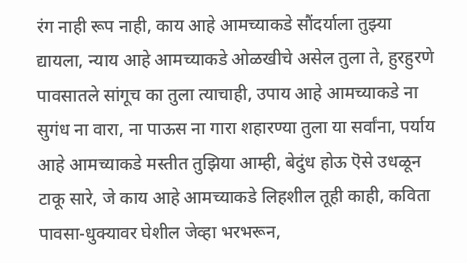रंग नाही रूप नाही, काय आहे आमच्याकडे सौंदर्याला तुझ्या द्यायला, न्याय आहे आमच्याकडे ओळखीचे असेल तुला ते, हुरहुरणे पावसातले सांगूच का तुला त्याचाही, उपाय आहे आमच्याकडे ना सुगंध ना वारा, ना पाऊस ना गारा शहारण्या तुला या सर्वांना, पर्याय आहे आमच्याकडे मस्तीत तुझिया आम्ही, बेदुंध होऊ ऎसे उधळून टाकू सारे, जे काय आहे आमच्याकडे लिहशील तूही काही, कविता पावसा-धुक्यावर घेशील जेव्हा भरभरून,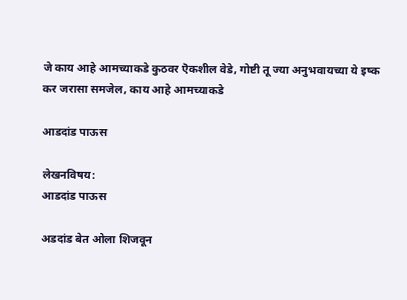जे काय आहे आमच्याकडे कुठवर ऎकशील वेडे, गोष्टी तू ज्या अनुभवायच्या ये इष्क कर जरासा समजेल, काय आहे आमच्याकडे

आडदांड पाऊस

लेखनविषय:
आडदांड पाऊस

अडदांड बेत ओला शिजवून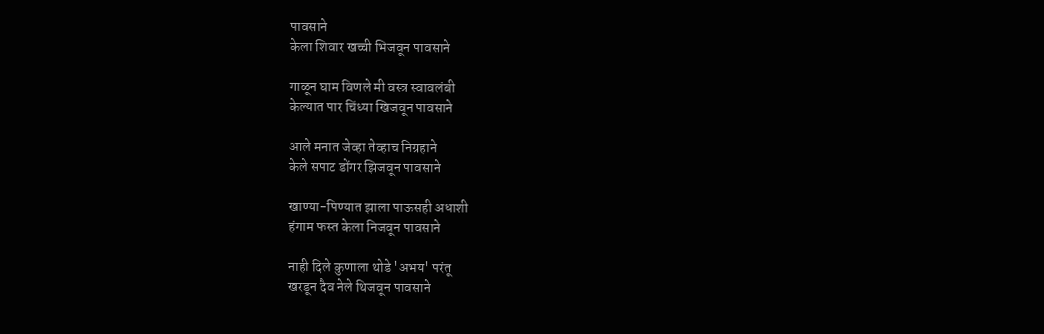पावसाने
केला शिवार खच्ची भिजवून पावसाने

गाळून घाम विणले मी वस्त्र स्वावलंबी
केल्यात पार चिंध्या खिजवून पावसाने

आले मनात जेव्हा तेव्हाच निग्रहाने
केले सपाट डोंगर झिजवून पावसाने

खाण्या-पिण्यात झाला पाऊसही अधाशी
हंगाम फस्त केला निजवून पावसाने

नाही दिले कुणाला थोडे 'अभय' परंतू
खरडून दैव नेले थिजवून पावसाने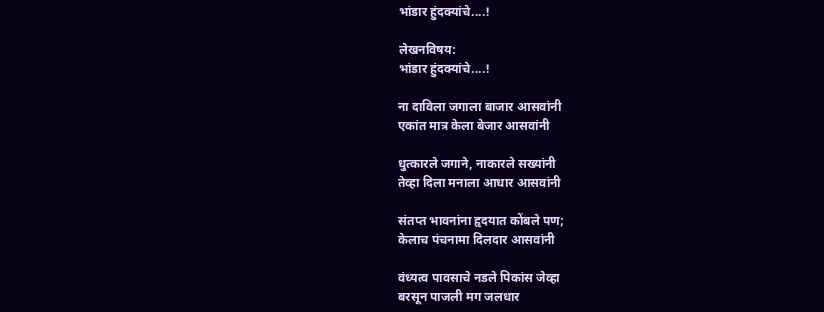भांडार हुंदक्यांचे....!

लेखनविषय:
भांडार हुंदक्यांचे....!

ना दाविला जगाला बाजार आसवांनी
एकांत मात्र केला बेजार आसवांनी

धुत्कारले जगाने, नाकारले सख्यांनी
तेव्हा दिला मनाला आधार आसवांनी

संतप्त भावनांना हृदयात कोंबले पण;
केलाच पंचनामा दिलदार आसवांनी

वंध्यत्व पावसाचे नडले पिकांस जेव्हा
बरसून पाजली मग जलधार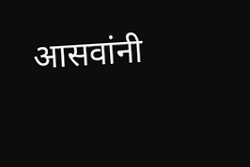आसवांनी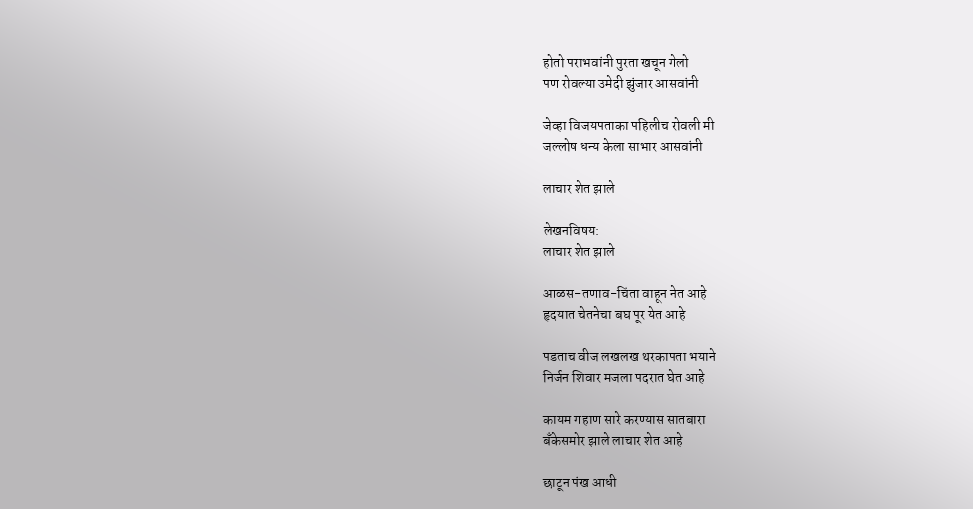होतो पराभवांनी पुरता खचून गेलो
पण रोवल्या उमेदी झुंजार आसवांनी

जेव्हा विजयपताका पहिलीच रोवली मी
जल्लोष धन्य केला साभार आसवांनी

लाचार शेत झाले

लेखनविषय:
लाचार शेत झाले

आळस-तणाव-चिंता वाहून नेत आहे
हृदयात चेतनेचा बघ पूर येत आहे

पडताच वीज लखलख थरकापता भयाने
निर्जन शिवार मजला पदरात घेत आहे

कायम गहाण सारे करण्यास सातबारा
बँकेसमोर झाले लाचार शेत आहे

छाटून पंख आधी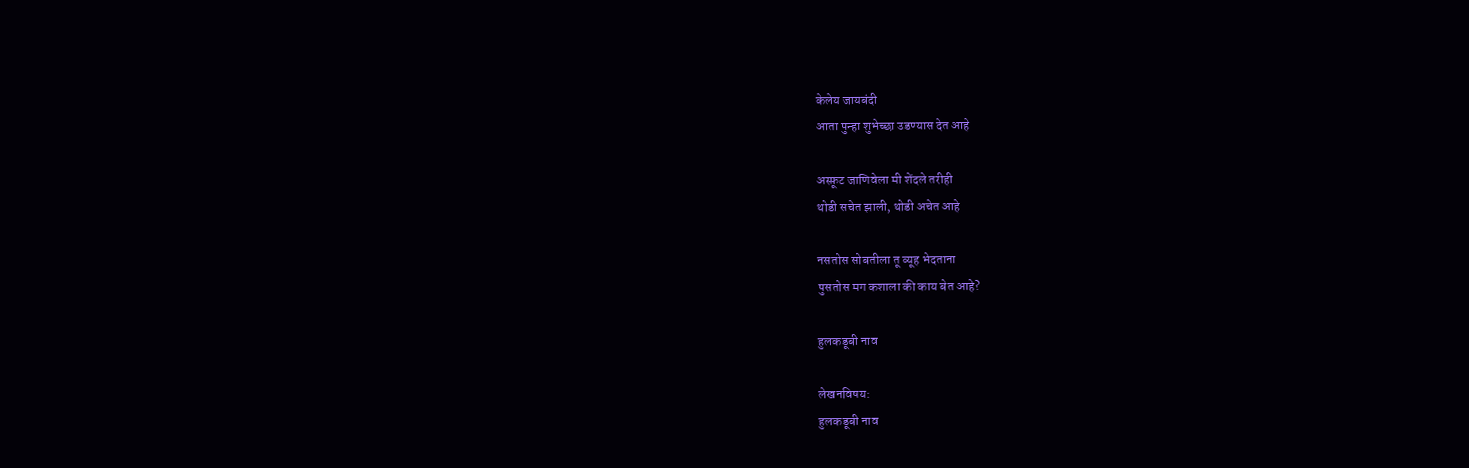केलेय जायबंदी
आता पुन्हा शुभेच्छा उडण्यास देत आहे

अस्फ़ूट जाणिवेला मी शेंदले तरीही
थोडी सचेत झाली, थोडी अचेत आहे

नसतोस सोबतीला तू व्यूह भेदताना
पुसतोस मग कशाला की काय बेत आहे?

हुलकडूबी नाव

लेखनविषय:
हुलकडूबी नाव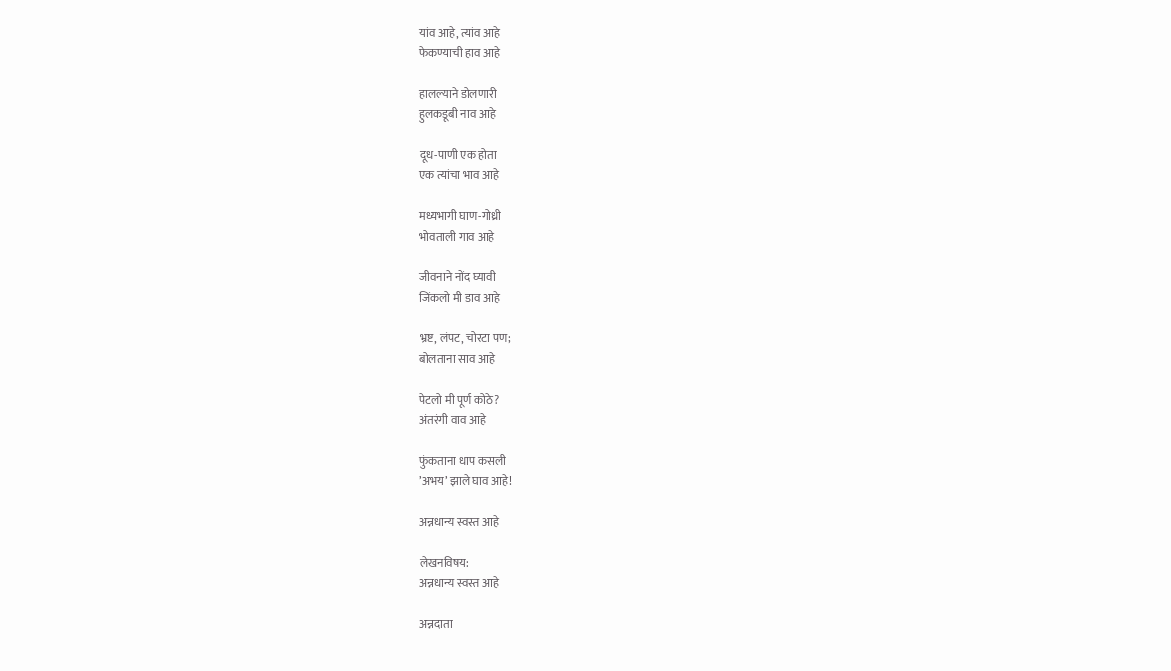यांव आहे, त्यांव आहे
फेकण्याची हाव आहे

हालल्याने डोलणारी
हुलकडूबी नाव आहे

दूध-पाणी एक होता
एक त्यांचा भाव आहे

मध्यभागी घाण-गोध्री
भोवताली गाव आहे

जीवनाने नोंद घ्यावी
जिंकलो मी डाव आहे

भ्रष्ट, लंपट, चोरटा पण;
बोलताना साव आहे

पेटलो मी पूर्ण कोठे?
अंतरंगी वाव आहे

फुंकताना धाप कसली
’अभय’ झाले घाव आहे!

अन्नधान्य स्वस्त आहे

लेखनविषय:
अन्नधान्य स्वस्त आहे

अन्नदाता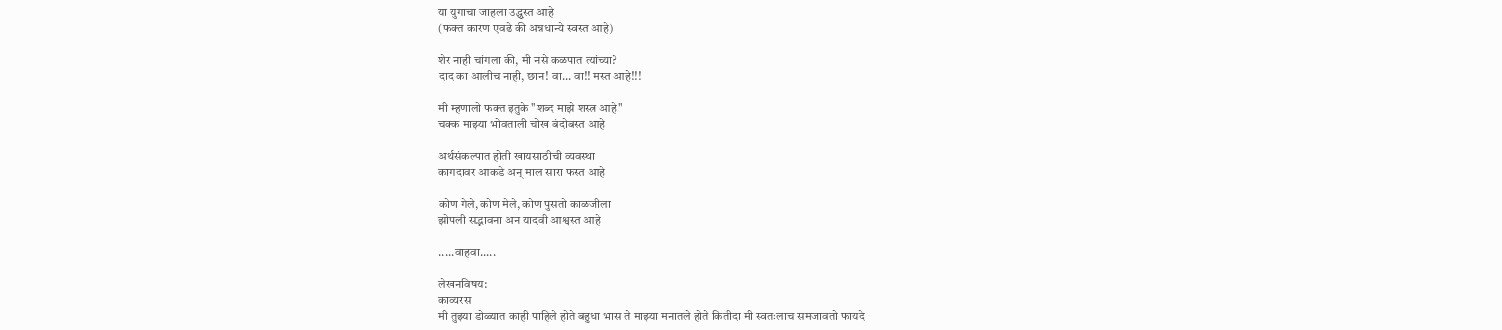या युगाचा जाहला उद्ध्वस्त आहे
(फक्त कारण एवढे की अन्नधान्ये स्वस्त आहे)

शेर नाही चांगला की, मी नसे कळपात त्यांच्या?
दाद का आलीच नाही, छान! वा... वा!! मस्त आहे!!!

मी म्हणालो फक्त इतुके "शब्द माझे शस्त्र आहे"
चक्क माझ्या भोवताली चोख बंदोबस्त आहे

अर्थसंकल्पात होती खायसाठीची व्यवस्था
कागदावर आकडे अन् माल सारा फस्त आहे

कोण गेले, कोण मेले, कोण पुसतो काळजीला
झोपली सद्भावना अन यादवी आश्वस्त आहे

.....वाहवा.....

लेखनविषय:
काव्यरस
मी तुझ्या डोळ्यात काही पाहिले होते बहुधा भास ते माझ्या मनातले होते कितीदा मी स्वतःलाच समजावतो फायदे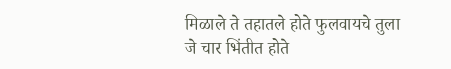मिळाले ते तहातले होते फुलवायचे तुला जे चार भिंतीत होते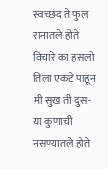स्वच्छंद ते फुल रानातले होते विचारे का हसलो तिला एकटे पाहून मी सुख ती दुस-या कुणाची नसण्यातले होते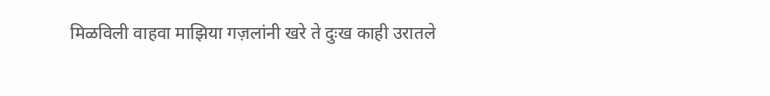मिळविली वाहवा माझिया गज़लांनी खरे ते दुःख काही उरातले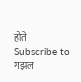होते
Subscribe to गझल